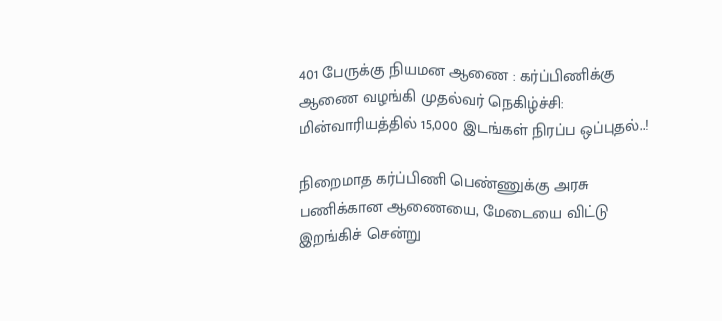401 பேருக்கு நியமன ஆணை : கர்ப்பிணிக்கு ஆணை வழங்கி முதல்வர் நெகிழ்ச்சி: மின்வாரியத்தில் 15,000 இடங்கள் நிரப்ப ஒப்புதல்..!

நிறைமாத கர்ப்பிணி பெண்ணுக்கு அரசு பணிக்கான ஆணையை, மேடையை விட்டு இறங்கிச் சென்று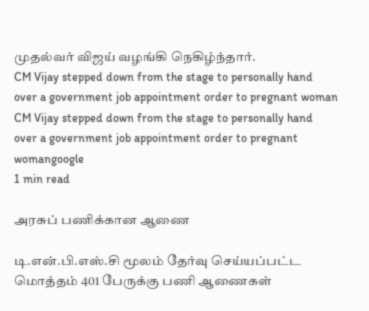முதல்வர் விஜய் வழங்கி நெகிழ்ந்தார்.
CM Vijay stepped down from the stage to personally hand over a government job appointment order to pregnant woman
CM Vijay stepped down from the stage to personally hand over a government job appointment order to pregnant womangoogle
1 min read

அரசுப் பணிக்கான ஆணை

டி.என்.பி.எஸ்.சி மூலம் தேர்வு செய்யப்பட்ட மொத்தம் 401 பேருக்கு பணி ஆணைகள்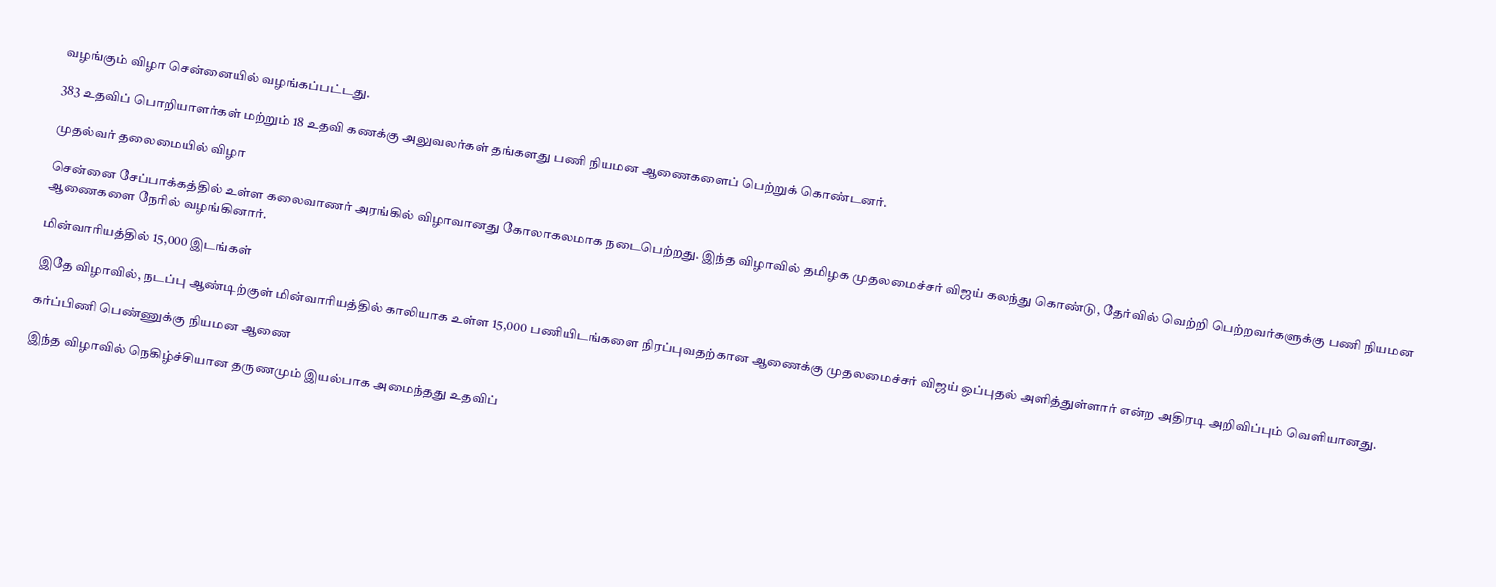வழங்கும் விழா சென்னையில் வழங்கப்பட்டது.

383 உதவிப் பொறியாளர்கள் மற்றும் 18 உதவி கணக்கு அலுவலர்கள் தங்களது பணி நியமன ஆணைகளைப் பெற்றுக் கொண்டனர்.

முதல்வர் தலைமையில் விழா

சென்னை சேப்பாக்கத்தில் உள்ள கலைவாணர் அரங்கில் விழாவானது கோலாகலமாக நடைபெற்றது. இந்த விழாவில் தமிழக முதலமைச்சர் விஜய் கலந்து கொண்டு, தேர்வில் வெற்றி பெற்றவர்களுக்கு பணி நியமன ஆணைகளை நேரில் வழங்கினார்.

மின்வாரியத்தில் 15,000 இடங்கள்

இதே விழாவில், நடப்பு ஆண்டிற்குள் மின்வாரியத்தில் காலியாக உள்ள 15,000 பணியிடங்களை நிரப்புவதற்கான ஆணைக்கு முதலமைச்சர் விஜய் ஒப்புதல் அளித்துள்ளார் என்ற அதிரடி அறிவிப்பும் வெளியானது.

கர்ப்பிணி பெண்ணுக்கு நியமன ஆணை

இந்த விழாவில் நெகிழ்ச்சியான தருணமும் இயல்பாக அமைந்தது உதவிப்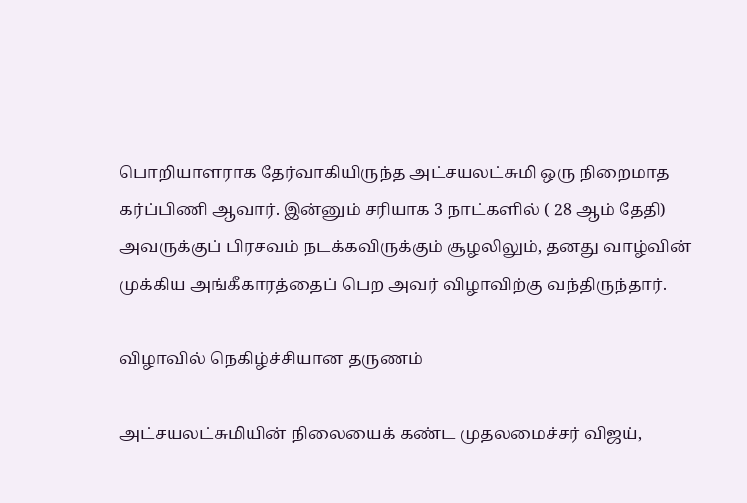பொறியாளராக தேர்வாகியிருந்த அட்சயலட்சுமி ஒரு நிறைமாத கர்ப்பிணி ஆவார். இன்னும் சரியாக 3 நாட்களில் ( 28 ஆம் தேதி) அவருக்குப் பிரசவம் நடக்கவிருக்கும் சூழலிலும், தனது வாழ்வின் முக்கிய அங்கீகாரத்தைப் பெற அவர் விழாவிற்கு வந்திருந்தார்.

விழாவில் நெகிழ்ச்சியான தருணம்

அட்சயலட்சுமியின் நிலையைக் கண்ட முதலமைச்சர் விஜய்,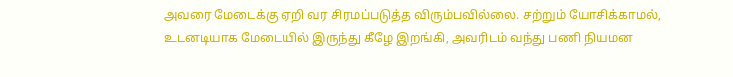அவரை மேடைக்கு ஏறி வர சிரமப்படுத்த விரும்பவில்லை. சற்றும் யோசிக்காமல், உடனடியாக மேடையில் இருந்து கீழே இறங்கி, அவரிடம் வந்து பணி நியமன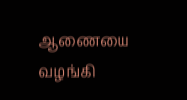ஆணையை வழங்கி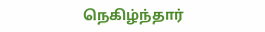நெகிழ்ந்தார்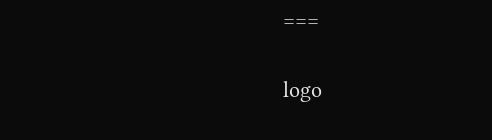===

logo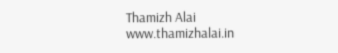Thamizh Alai
www.thamizhalai.in